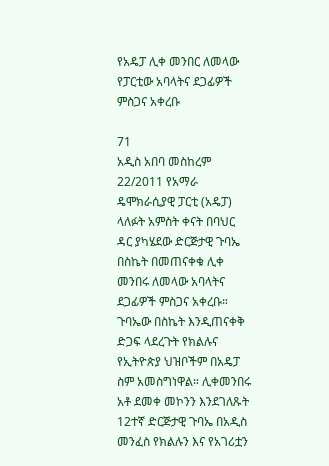የአዴፓ ሊቀ መንበር ለመላው የፓርቲው አባላትና ደጋፊዎች ምስጋና አቀረቡ

71
አዲስ አበባ መስከረም 22/2011 የአማራ ዴሞክራሲያዊ ፓርቲ (አዴፓ) ላለፉት አምስት ቀናት በባህር ዳር ያካሄደው ድርጅታዊ ጉባኤ በስኬት በመጠናቀቁ ሊቀ መንበሩ ለመላው አባላትና ደጋፊዎች ምስጋና አቀረቡ። ጉባኤው በስኬት እንዲጠናቀቅ ድጋፍ ላደረጉት የክልሉና የኢትዮጵያ ህዝቦችም በአዴፓ ስም አመስግነዋል። ሊቀመንበሩ አቶ ደመቀ መኮንን እንደገለጹት 12ተኛ ድርጅታዊ ጉባኤ በአዲስ መንፈስ የክልሉን እና የአገሪቷን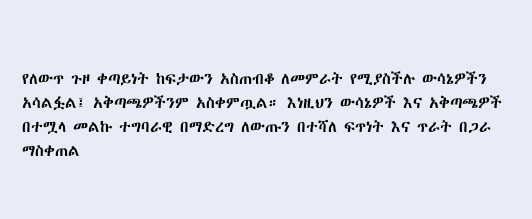የለውጥ ጉዞ ቀጣይነት ከፍታውን አስጠብቆ ለመምራት የሚያስችሉ ውሳኔዎችን አሳልፏል፤ አቅጣጫዎችንም አስቀምጧል። እነዚህን ውሳኔዎች እና አቅጣጫዎች በተሟላ መልኩ ተግባራዊ በማድረግ ለውጡን በተሻለ ፍጥነት እና ጥራት በጋራ ማስቀጠል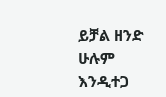ይቻል ዘንድ ሁሉም እንዲተጋ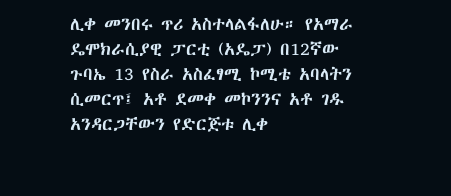ሊቀ መንበሩ ጥሪ አስተላልፋለሁ። የአማራ ዴሞክራሲያዊ ፓርቲ (አዴፓ) በ12ኛው ጉባኤ 13 የስራ አስፈፃሚ ኮሚቴ አባላትን ሲመርጥ፤ አቶ ደመቀ መኮንንና አቶ ገዱ አንዳርጋቸውን የድርጅቱ ሊቀ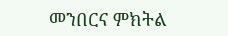መንበርና ምክትል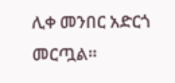ሊቀ መንበር አድርጎ መርጧል።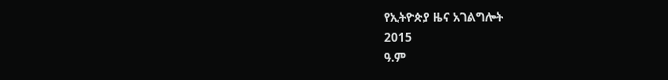የኢትዮጵያ ዜና አገልግሎት
2015
ዓ.ም